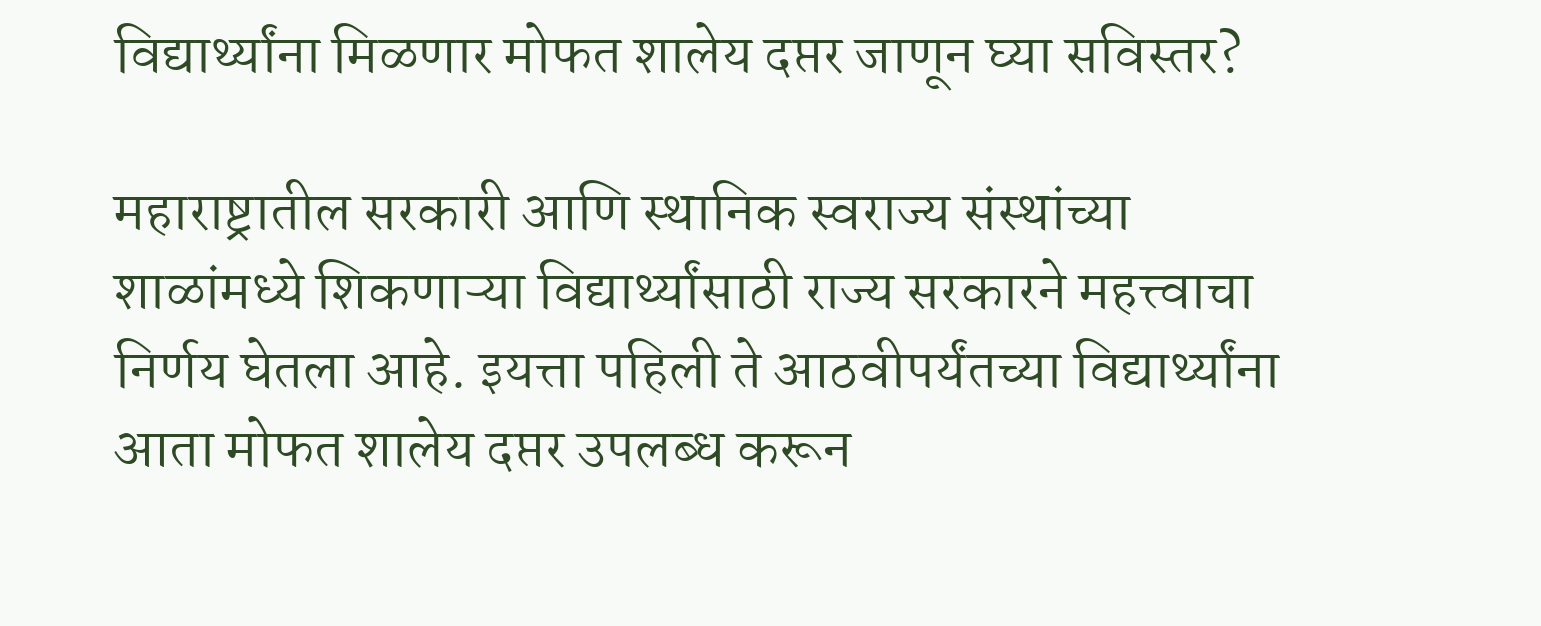विद्यार्थ्यांना मिळणार मोफत शालेय दप्तर जाणून घ्या सविस्तर?

महाराष्ट्रातील सरकारी आणि स्थानिक स्वराज्य संस्थांच्या शाळांमध्ये शिकणाऱ्या विद्यार्थ्यांसाठी राज्य सरकारने महत्त्वाचा निर्णय घेतला आहे. इयत्ता पहिली ते आठवीपर्यंतच्या विद्यार्थ्यांना आता मोफत शालेय दप्तर उपलब्ध करून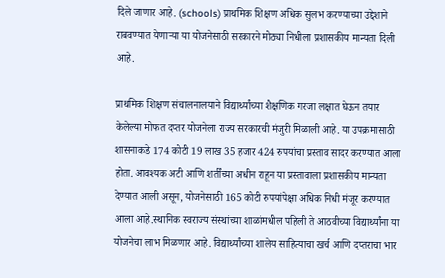दिले जाणार आहे. (schools) प्राथमिक शिक्षण अधिक सुलभ करण्याच्या उद्देशाने राबवण्यात येणाऱ्या या योजनेसाठी सरकारने मोठ्या निधीला प्रशासकीय मान्यता दिली आहे.

प्राथमिक शिक्षण संचालनालयाने विद्यार्थ्यांच्या शैक्षणिक गरजा लक्षात घेऊन तयार केलेल्या मोफत दप्तर योजनेला राज्य सरकारची मंजुरी मिळाली आहे. या उपक्रमासाठी शासनाकडे 174 कोटी 19 लाख 35 हजार 424 रुपयांचा प्रस्ताव सादर करण्यात आला होता. आवश्यक अटी आणि शर्तींच्या अधीन राहून या प्रस्तावाला प्रशासकीय मान्यता देण्यात आली असून, योजनेसाठी 165 कोटी रुपयांपेक्षा अधिक निधी मंजूर करण्यात आला आहे.स्थानिक स्वराज्य संस्थांच्या शाळांमधील पहिली ते आठवीच्या विद्यार्थ्यांना या योजनेचा लाभ मिळणार आहे. विद्यार्थ्यांच्या शालेय साहित्याचा खर्च आणि दप्तराचा भार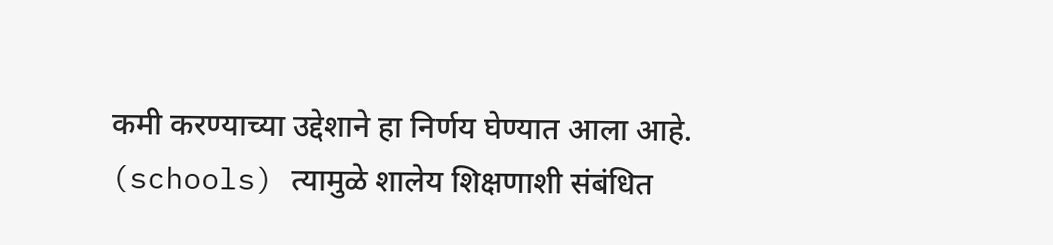कमी करण्याच्या उद्देशाने हा निर्णय घेण्यात आला आहे. (schools) त्यामुळे शालेय शिक्षणाशी संबंधित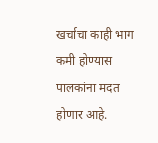खर्चाचा काही भाग कमी होण्यास पालकांना मदत होणार आहे.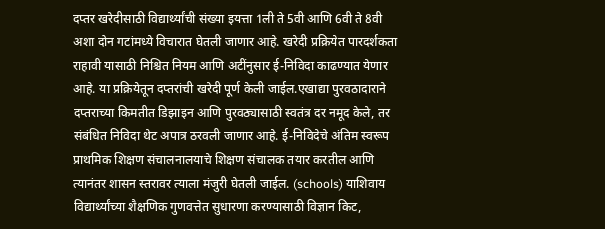दप्तर खरेदीसाठी विद्यार्थ्यांची संख्या इयत्ता 1ली ते 5वी आणि 6वी ते 8वी अशा दोन गटांमध्ये विचारात घेतली जाणार आहे. खरेदी प्रक्रियेत पारदर्शकता राहावी यासाठी निश्चित नियम आणि अटींनुसार ई-निविदा काढण्यात येणार आहे. या प्रक्रियेतून दप्तरांची खरेदी पूर्ण केली जाईल.एखाद्या पुरवठादाराने दप्तराच्या किमतीत डिझाइन आणि पुरवठ्यासाठी स्वतंत्र दर नमूद केले, तर संबंधित निविदा थेट अपात्र ठरवली जाणार आहे. ई-निविदेचे अंतिम स्वरूप प्राथमिक शिक्षण संचालनालयाचे शिक्षण संचालक तयार करतील आणि त्यानंतर शासन स्तरावर त्याला मंजुरी घेतली जाईल. (schools) याशिवाय विद्यार्थ्यांच्या शैक्षणिक गुणवत्तेत सुधारणा करण्यासाठी विज्ञान किट,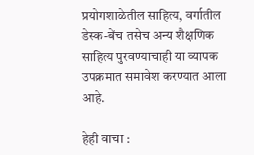प्रयोगशाळेतील साहित्य, वर्गातील डेस्क-बेंच तसेच अन्य शैक्षणिक साहित्य पुरवण्याचाही या व्यापक उपक्रमात समावेश करण्यात आला आहे.

हेही वाचा :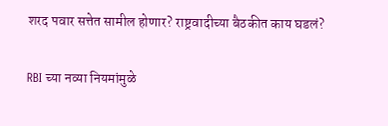शरद पवार सत्तेत सामील होणार? राष्ट्रवादीच्या बैठकीत काय घडलं?

RBI च्या नव्या नियमांमुळे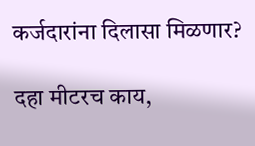कर्जदारांना दिलासा मिळणार?

दहा मीटरच काय,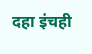दहा इंचही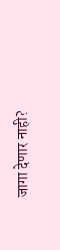जागा देणार नाही?